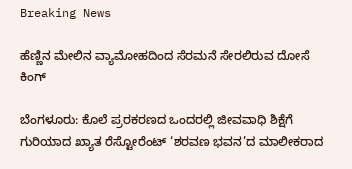Breaking News

ಹೆಣ್ಣಿನ ಮೇಲಿನ‌ ವ್ಯಾಮೋಹದಿಂದ ಸೆರಮನೆ ಸೇರಲಿರುವ ದೋಸೆ ಕಿಂಗ್

ಬೆಂಗಳೂರು: ಕೊಲೆ ಪ್ರರಕರಣದ ಒಂದರಲ್ಲಿ ಜೀವವಾಧಿ ಶಿಕ್ಷೆಗೆ ಗುರಿಯಾದ ಖ್ಯಾತ ರೆಸ್ಟೋರೆಂಟ್ ‘ಶರವಣ ಭವನ’ದ ಮಾಲೀಕರಾದ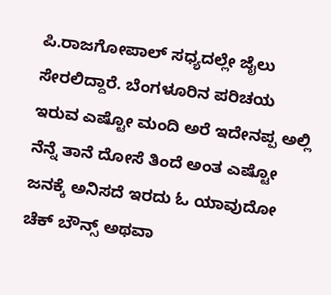ಪಿ.ರಾಜಗೋಪಾಲ್ ಸಧ್ಯದಲ್ಲೇ ಜೈಲು ಸೇರಲಿದ್ದಾರೆ. ಬೆಂಗಳೂರಿನ ಪರಿಚಯ ಇರುವ ಎಷ್ಟೋ ಮಂದಿ ಅರೆ ಇದೇನಪ್ಪ ಅಲ್ಲಿ ನೆನ್ನೆ ತಾನೆ ದೋಸೆ ತಿಂದೆ ಅಂತ ಎಷ್ಟೋ ಜನಕ್ಕೆ ಅನಿಸದೆ ಇರದು ಓ ಯಾವುದೋ ಚೆಕ್ ಬೌನ್ಸ್ ಅಥವಾ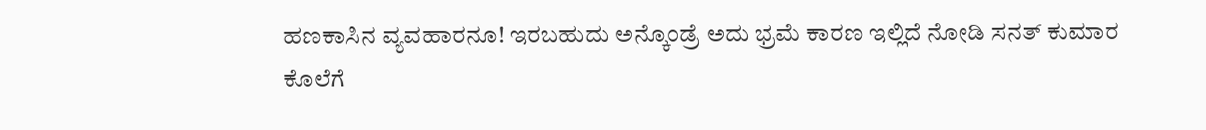ಹಣಕಾಸಿನ ವ್ಯವಹಾರನೂ! ಇರಬಹುದು ಅನ್ಕೊಂಡ್ರೆ ಅದು ಭ್ರಮೆ ಕಾರಣ ಇಲ್ಲಿದೆ ನೋಡಿ ಸನತ್ ಕುಮಾರ ಕೊಲೆಗೆ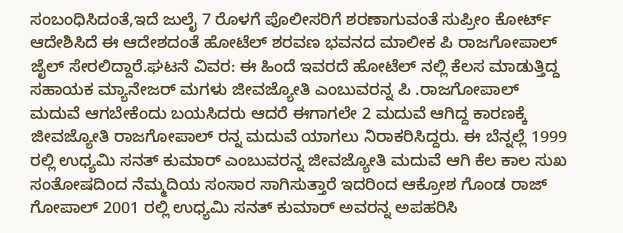ಸಂಬಂಧಿಸಿದಂತೆ,ಇದೆ ಜುಲೈ 7 ರೊಳಗೆ ಪೊಲೀಸರಿಗೆ ಶರಣಾಗುವಂತೆ ಸುಪ್ರೀಂ ಕೋರ್ಟ್ ಆದೇಶಿಸಿದೆ ಈ ಆದೇಶದಂತೆ ಹೋಟೆಲ್ ಶರವಣ ಭವನದ ಮಾಲೀಕ ಪಿ ರಾಜಗೋಪಾಲ್ ಜೈಲ್ ಸೇರಲಿದ್ದಾರೆ.ಘಟನೆ ವಿವರ: ಈ ಹಿಂದೆ ಇವರದೆ ಹೋಟೆಲ್ ನಲ್ಲಿ ಕೆಲಸ ಮಾಡುತ್ತಿದ್ದ ಸಹಾಯಕ ಮ್ಯಾನೇಜರ್ ಮಗಳು ಜೀವಜ್ಯೋತಿ ಎಂಬುವರನ್ನ ಪಿ .ರಾಜಗೋಪಾಲ್ ಮದುವೆ ಆಗಬೇಕೆಂದು ಬಯಸಿದರು ಆದರೆ ಈಗಾಗಲೇ 2 ಮದುವೆ ಆಗಿದ್ದ ಕಾರಣಕ್ಕೆ ಜೀವಜ್ಯೋತಿ ರಾಜಗೋಪಾಲ್ ರನ್ನ ಮದುವೆ ಯಾಗಲು ನಿರಾಕರಿಸಿದ್ದರು. ಈ ಬೆನ್ನಲ್ಲೆ 1999 ರಲ್ಲಿ ಉಧ್ಯಮಿ ಸನತ್ ಕುಮಾರ್ ಎಂಬುವರನ್ನ ಜೀವಜ್ಯೋತಿ ಮದುವೆ ಆಗಿ ಕೆಲ ಕಾಲ ಸುಖ ಸಂತೋಷದಿಂದ ನೆಮ್ಮದಿಯ ಸಂಸಾರ ಸಾಗಿಸುತ್ತಾರೆ ಇದರಿಂದ ಆಕ್ರೋಶ ಗೊಂಡ ರಾಜ್ ಗೋಪಾಲ್ 2001 ರಲ್ಲಿ ಉಧ್ಯಮಿ ಸನತ್ ಕುಮಾರ್ ಅವರನ್ನ ಅಪಹರಿಸಿ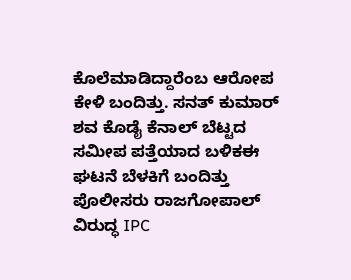ಕೊಲೆಮಾಡಿದ್ದಾರೆಂಬ ಆರೋಪ ಕೇಳಿ ಬಂದಿತ್ತು. ಸನತ್ ಕುಮಾರ್ ಶವ ಕೊಡೈ ಕೆನಾಲ್ ಬೆಟ್ಟದ ಸಮೀಪ ಪತ್ತೆಯಾದ ಬಳಿಕಈ ಘಟನೆ ಬೆಳಕಿಗೆ ಬಂದಿತ್ತು ಪೊಲೀಸರು ರಾಜಗೋಪಾಲ್ ವಿರುದ್ಧ IPC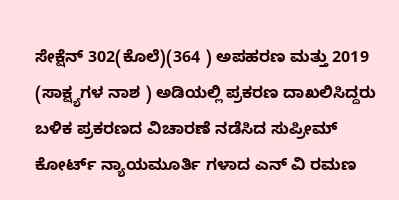ಸೇಕ್ಷೆನ್ 302(ಕೊಲೆ)(364 ) ಅಪಹರಣ ಮತ್ತು 2019 (ಸಾಕ್ಷ್ಯಗಳ ನಾಶ ) ಅಡಿಯಲ್ಲಿ ಪ್ರಕರಣ ದಾಖಲಿಸಿದ್ದರು ಬಳಿಕ ಪ್ರಕರಣದ ವಿಚಾರಣೆ ನಡೆಸಿದ ಸುಪ್ರೀಮ್ ಕೋರ್ಟ್ ನ್ಯಾಯಮೂರ್ತಿ ಗಳಾದ ಎನ್ ವಿ ರಮಣ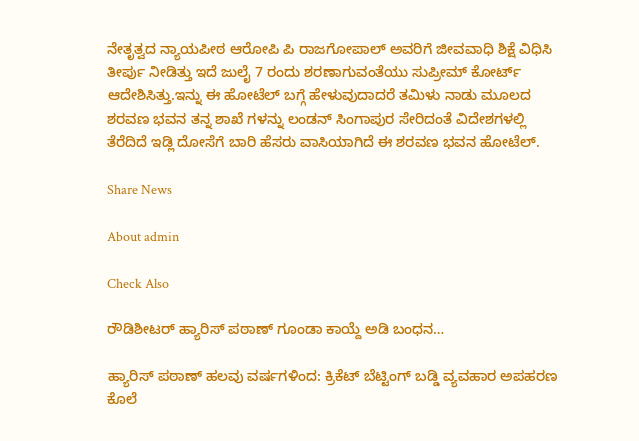ನೇತೃತ್ವದ ನ್ಯಾಯಪೀಠ ಆರೋಪಿ ಪಿ ರಾಜಗೋಪಾಲ್ ಅವರಿಗೆ ಜೀವವಾಧಿ ಶಿಕ್ಷೆ ವಿಧಿಸಿ ತೀರ್ಪು ನೀಡಿತ್ತು ಇದೆ ಜುಲೈ 7 ರಂದು ಶರಣಾಗುವಂತೆಯು ಸುಪ್ರೀಮ್ ಕೋರ್ಟ್ ಆದೇಶಿಸಿತ್ತು.ಇನ್ನು ಈ ಹೋಟೆಲ್ ಬಗ್ಗೆ ಹೇಳುವುದಾದರೆ ತಮಿಳು ನಾಡು ಮೂಲದ ಶರವಣ ಭವನ ತನ್ನ ಶಾಖೆ ಗಳನ್ನು ಲಂಡನ್ ಸಿಂಗಾಪುರ ಸೇರಿದಂತೆ ವಿದೇಶಗಳಲ್ಲಿ ತೆರೆದಿದೆ ಇಡ್ಲಿ ದೋಸೆಗೆ ಬಾರಿ ಹೆಸರು ವಾಸಿಯಾಗಿದೆ ಈ‌ ಶರವಣ ಭವನ ಹೋಟೆಲ್.

Share News

About admin

Check Also

ರೌಡಿಶೀಟರ್ ಹ್ಯಾರಿಸ್ ಪಠಾಣ್ ಗೂಂಡಾ ಕಾಯ್ದೆ ಅಡಿ ಬಂಧನ…

ಹ್ಯಾರಿಸ್ ಪಠಾಣ್ ಹಲವು ವರ್ಷಗಳಿಂದ: ಕ್ರಿಕೆಟ್ ಬೆಟ್ಟಿಂಗ್ ಬಡ್ಡಿ ವ್ಯವಹಾರ ಅಪಹರಣ ಕೊಲೆ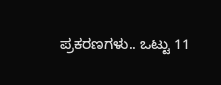ಪ್ರಕರಣಗಳು.. ಒಟ್ಟು 11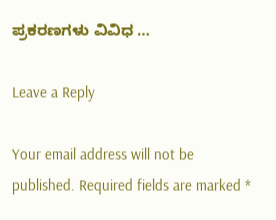ಪ್ರಕರಣಗಳು ವಿವಿಧ …

Leave a Reply

Your email address will not be published. Required fields are marked *